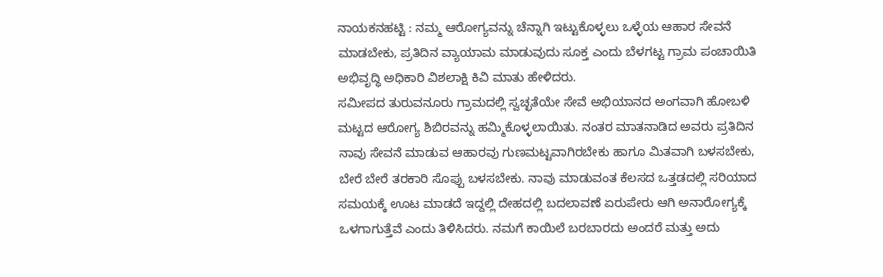ನಾಯಕನಹಟ್ಟಿ : ನಮ್ಮ ಆರೋಗ್ಯವನ್ನು ಚೆನ್ನಾಗಿ ಇಟ್ಟುಕೊಳ್ಳಲು ಒಳ್ಳೆಯ ಆಹಾರ ಸೇವನೆ ಮಾಡಬೇಕು, ಪ್ರತಿದಿನ ವ್ಯಾಯಾಮ ಮಾಡುವುದು ಸೂಕ್ತ ಎಂದು ಬೆಳಗಟ್ಟ ಗ್ರಾಮ ಪಂಚಾಯಿತಿ ಅಭಿವೃದ್ಧಿ ಅಧಿಕಾರಿ ವಿಶಲಾಕ್ಷಿ ಕಿವಿ ಮಾತು ಹೇಳಿದರು.
ಸಮೀಪದ ತುರುವನೂರು ಗ್ರಾಮದಲ್ಲಿ ಸ್ವಚ್ಛತೆಯೇ ಸೇವೆ ಅಭಿಯಾನದ ಅಂಗವಾಗಿ ಹೋಬಳಿ ಮಟ್ಟದ ಆರೋಗ್ಯ ಶಿಬಿರವನ್ನು ಹಮ್ಮಿಕೊಳ್ಳಲಾಯಿತು. ನಂತರ ಮಾತನಾಡಿದ ಅವರು ಪ್ರತಿದಿನ ನಾವು ಸೇವನೆ ಮಾಡುವ ಆಹಾರವು ಗುಣಮಟ್ಟವಾಗಿರಬೇಕು ಹಾಗೂ ಮಿತವಾಗಿ ಬಳಸಬೇಕು, ಬೇರೆ ಬೇರೆ ತರಕಾರಿ ಸೊಪ್ಪು ಬಳಸಬೇಕು. ನಾವು ಮಾಡುವಂತ ಕೆಲಸದ ಒತ್ತಡದಲ್ಲಿ ಸರಿಯಾದ ಸಮಯಕ್ಕೆ ಊಟ ಮಾಡದೆ ಇದ್ದಲ್ಲಿ ದೇಹದಲ್ಲಿ ಬದಲಾವಣೆ ಏರುಪೇರು ಆಗಿ ಅನಾರೋಗ್ಯಕ್ಕೆ ಒಳಗಾಗುತ್ತೆವೆ ಎಂದು ತಿಳಿಸಿದರು. ನಮಗೆ ಕಾಯಿಲೆ ಬರಬಾರದು ಅಂದರೆ ಮತ್ತು ಅದು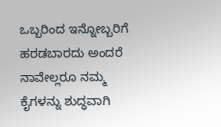ಒಬ್ಬರಿಂದ ಇನ್ನೋಬ್ಬರಿಗೆ ಹರಡಬಾರದು ಅಂದರೆ ನಾವೇಲ್ಲರೂ ನಮ್ಮ ಕೈಗಳನ್ನು ಶುದ್ಧವಾಗಿ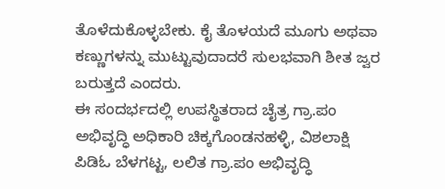ತೊಳೆದುಕೊಳ್ಳಬೇಕು. ಕೈ ತೊಳಯದೆ ಮೂಗು ಅಥವಾ ಕಣ್ಣುಗಳನ್ನು ಮುಟ್ಟುವುದಾದರೆ ಸುಲಭವಾಗಿ ಶೀತ ಜ್ವರ ಬರುತ್ತದೆ ಎಂದರು.
ಈ ಸಂದರ್ಭದಲ್ಲಿ ಉಪಸ್ಥಿತರಾದ ಚೈತ್ರ ಗ್ರಾ.ಪಂ ಅಭಿವೃದ್ಧಿ ಅಧಿಕಾರಿ ಚಿಕ್ಕಗೊಂಡನಹಳ್ಳಿ, ವಿಶಲಾಕ್ಷಿ ಪಿಡಿಓ ಬೆಳಗಟ್ಟ, ಲಲಿತ ಗ್ರಾ.ಪಂ ಅಭಿವೃದ್ಧಿ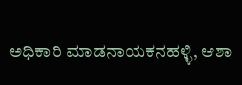ಅಧಿಕಾರಿ ಮಾಡನಾಯಕನಹಳ್ಳಿ, ಆಶಾ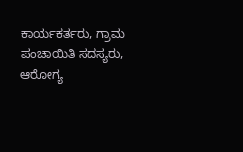ಕಾರ್ಯಕರ್ತರು, ಗ್ರಾಮ ಪಂಚಾಯಿತಿ ಸದಸ್ಯರು, ಆರೋಗ್ಯ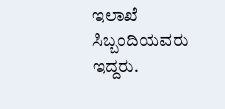ಇಲಾಖೆ ಸಿಬ್ಬಂದಿಯವರು ಇದ್ದರು.